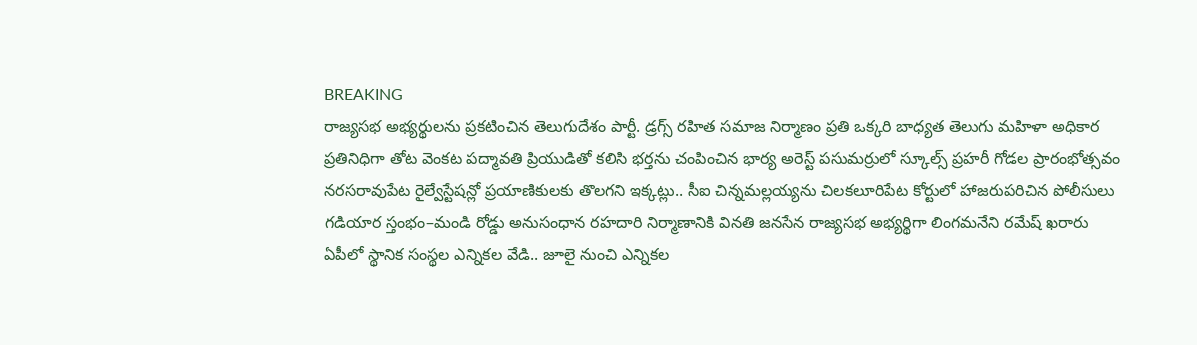BREAKING
రాజ్యసభ అభ్యర్థులను ప్రకటించిన తెలుగుదేశం పార్టీ. డ్రగ్స్ రహిత సమాజ నిర్మాణం ప్రతి ఒక్కరి బాధ్యత తెలుగు మహిళా అధికార ప్రతినిధిగా తోట వెంకట పద్మావతి ప్రియుడితో కలిసి భర్తను చంపించిన భార్య అరెస్ట్ పసుమర్రులో స్కూల్స్ ప్రహరీ గోడల ప్రారంభోత్సవం నరసరావుపేట రైల్వేస్టేషన్లో ప్రయాణికులకు తొలగని ఇక్కట్లు.. సీఐ చిన్నమల్లయ్యను చిలకలూరిపేట కోర్టులో హాజరుపరిచిన పోలీసులు గడియార స్తంభం–మండి రోడ్డు అనుసంధాన రహదారి నిర్మాణానికి వినతి జనసేన రాజ్యసభ అభ్యర్థిగా లింగమనేని రమేష్ ఖరారు ఏపీలో స్థానిక సంస్థల ఎన్నికల వేడి.. జూలై నుంచి ఎన్నికల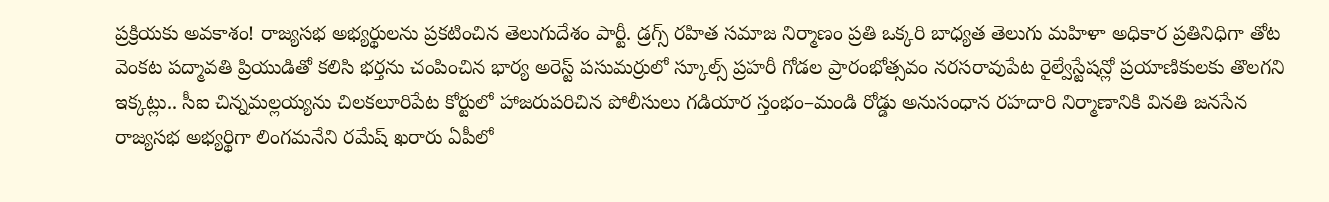ప్రక్రియకు అవకాశం! రాజ్యసభ అభ్యర్థులను ప్రకటించిన తెలుగుదేశం పార్టీ. డ్రగ్స్ రహిత సమాజ నిర్మాణం ప్రతి ఒక్కరి బాధ్యత తెలుగు మహిళా అధికార ప్రతినిధిగా తోట వెంకట పద్మావతి ప్రియుడితో కలిసి భర్తను చంపించిన భార్య అరెస్ట్ పసుమర్రులో స్కూల్స్ ప్రహరీ గోడల ప్రారంభోత్సవం నరసరావుపేట రైల్వేస్టేషన్లో ప్రయాణికులకు తొలగని ఇక్కట్లు.. సీఐ చిన్నమల్లయ్యను చిలకలూరిపేట కోర్టులో హాజరుపరిచిన పోలీసులు గడియార స్తంభం–మండి రోడ్డు అనుసంధాన రహదారి నిర్మాణానికి వినతి జనసేన రాజ్యసభ అభ్యర్థిగా లింగమనేని రమేష్ ఖరారు ఏపీలో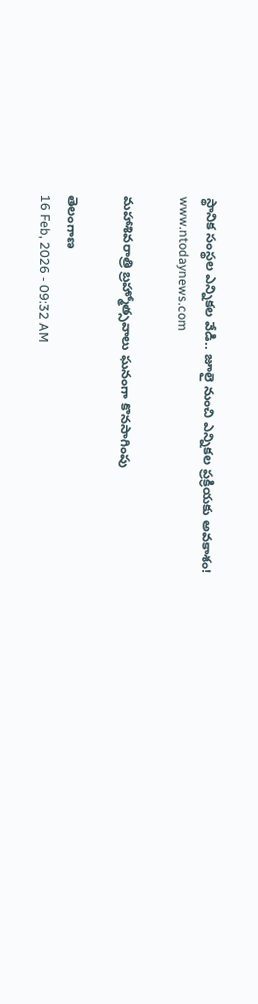స్థానిక సంస్థల ఎన్నికల వేడి.. జూలై నుంచి ఎన్నికల ప్రక్రియకు అవకాశం!
www.ntodaynews.com

మహాశివరాత్రి బ్రహ్మోత్సవాలు ఘనంగా కొనసాగింపు

తెలంగాణ
16 Feb, 2026 - 09:32 AM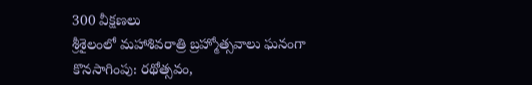300 వీక్షణలు
శ్రీశైలంలో మహాశివరాత్రి బ్రహ్మోత్సవాలు ఘనంగా కొనసాగింపు: రథోత్సవం,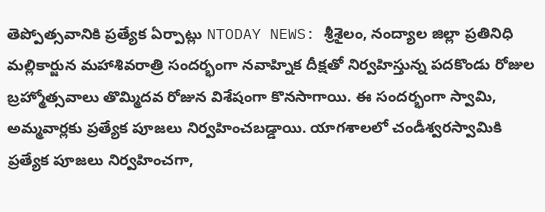తెప్పోత్సవానికి ప్రత్యేక ఏర్పాట్లు NTODAY NEWS: శ్రీశైలం, నంద్యాల జిల్లా ప్రతినిధి మల్లికార్జున మహాశివరాత్రి సందర్భంగా నవాహ్నిక దీక్షతో నిర్వహిస్తున్న పదకొండు రోజుల బ్రహ్మోత్సవాలు తొమ్మిదవ రోజున విశేషంగా కొనసాగాయి. ఈ సందర్భంగా స్వామి, అమ్మవార్లకు ప్రత్యేక పూజలు నిర్వహించబడ్డాయి. యాగశాలలో చండీశ్వరస్వామికి ప్రత్యేక పూజలు నిర్వహించగా,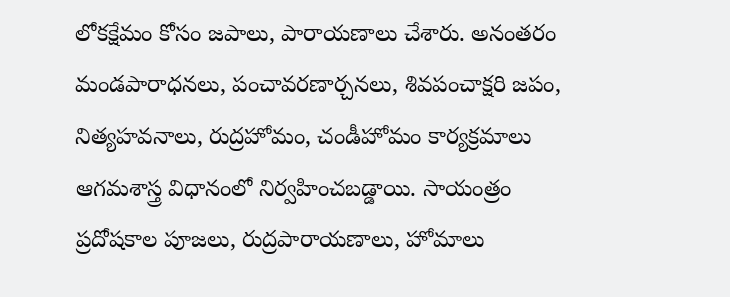లోకక్షేమం కోసం జపాలు, పారాయణాలు చేశారు. అనంతరం మండపారాధనలు, పంచావరణార్చనలు, శివపంచాక్షరి జపం, నిత్యహవనాలు, రుద్రహోమం, చండీహోమం కార్యక్రమాలు ఆగమశాస్త్ర విధానంలో నిర్వహించబడ్డాయి. సాయంత్రం ప్రదోషకాల పూజలు, రుద్రపారాయణాలు, హోమాలు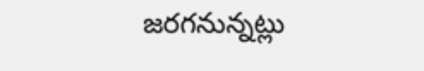జరగనున్నట్లు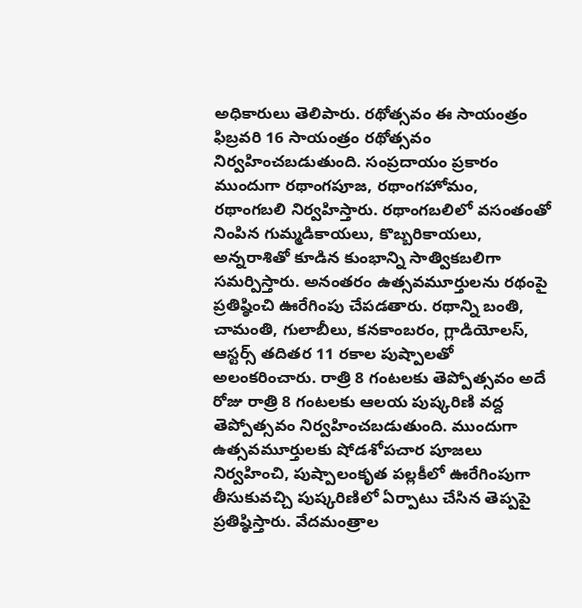అధికారులు తెలిపారు. రథోత్సవం ఈ సాయంత్రం ఫిబ్రవరి 16 సాయంత్రం రథోత్సవం నిర్వహించబడుతుంది. సంప్రదాయం ప్రకారం ముందుగా రథాంగపూజ, రథాంగహోమం, రథాంగబలి నిర్వహిస్తారు. రథాంగబలిలో వసంతంతో నింపిన గుమ్మడికాయలు, కొబ్బరికాయలు, అన్నరాశితో కూడిన కుంభాన్ని సాత్వికబలిగా సమర్పిస్తారు. అనంతరం ఉత్సవమూర్తులను రథంపై ప్రతిష్ఠించి ఊరేగింపు చేపడతారు. రథాన్ని బంతి, చామంతి, గులాబీలు, కనకాంబరం, గ్లాడియోలస్, ఆస్టర్స్ తదితర 11 రకాల పుష్పాలతో అలంకరించారు. రాత్రి 8 గంటలకు తెప్పోత్సవం అదే రోజు రాత్రి 8 గంటలకు ఆలయ పుష్కరిణి వద్ద తెప్పోత్సవం నిర్వహించబడుతుంది. ముందుగా ఉత్సవమూర్తులకు షోడశోపచార పూజలు నిర్వహించి, పుష్పాలంకృత పల్లకీలో ఊరేగింపుగా తీసుకువచ్చి పుష్కరిణిలో ఏర్పాటు చేసిన తెప్పపై ప్రతిష్ఠిస్తారు. వేదమంత్రాల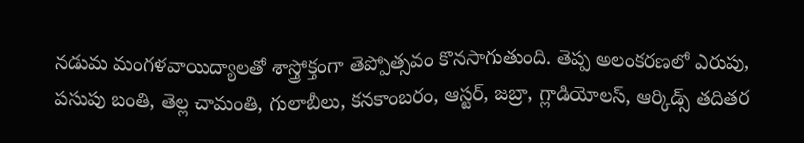నడుమ మంగళవాయిద్యాలతో శాస్త్రోక్తంగా తెప్పోత్సవం కొనసాగుతుంది. తెప్ప అలంకరణలో ఎరుపు, పసుపు బంతి, తెల్ల చామంతి, గులాబీలు, కనకాంబరం, ఆస్టర్, జబ్రా, గ్లాడియోలస్, ఆర్కిడ్స్ తదితర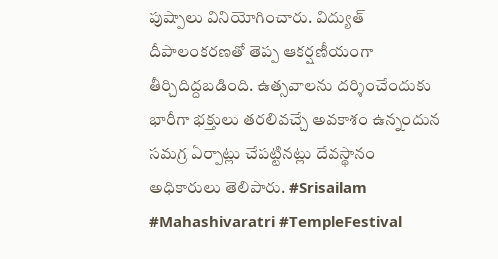పుష్పాలు వినియోగించారు. విద్యుత్ దీపాలంకరణతో తెప్ప ఆకర్షణీయంగా తీర్చిదిద్దబడింది. ఉత్సవాలను దర్శించేందుకు భారీగా భక్తులు తరలివచ్చే అవకాశం ఉన్నందున సమగ్ర ఏర్పాట్లు చేపట్టినట్లు దేవస్థానం అధికారులు తెలిపారు. #Srisailam #Mahashivaratri #TempleFestival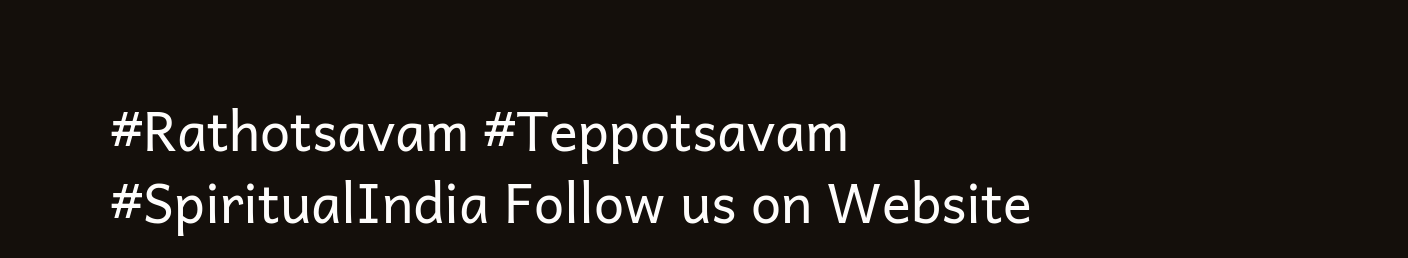#Rathotsavam #Teppotsavam #SpiritualIndia Follow us on Website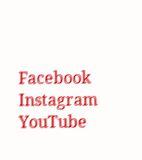Facebook Instagram YouTube